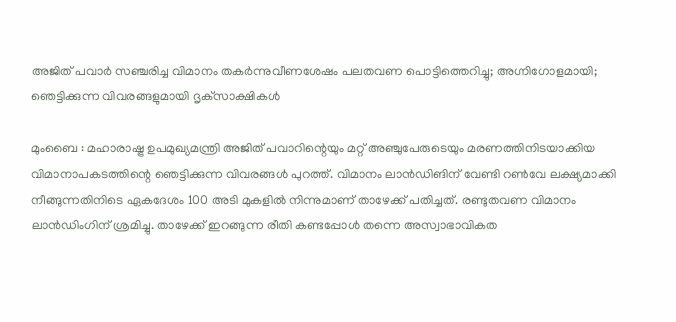അജിത് പവാര്‍ സഞ്ചരിച്ച വിമാനം തകര്‍ന്നുവീണശേഷം പലതവണ പൊട്ടിത്തെറിച്ചു; അഗ്നിഗോളമായി; ഞെട്ടിക്കുന്ന വിവരങ്ങളുമായി ദൃക്‌സാക്ഷികള്‍

മുംബൈ : മഹാരാഷ്ട്ര ഉപമുഖ്യമന്ത്രി അജിത് പവാറിന്റെയും മറ്റ് അഞ്ചുപേരുടെയും മരണത്തിനിടയാക്കിയ വിമാനാപകടത്തിന്റെ ഞെട്ടിക്കുന്ന വിവരങ്ങള്‍ പുറത്ത്. വിമാനം ലാന്‍ഡിങിന് വേണ്ടി റണ്‍വേ ലക്ഷ്യമാക്കി നീങ്ങുന്നതിനിടെ ഏകദേശം 100 അടി മുകളില്‍ നിന്നുമാണ് താഴേക്ക് പതിച്ചത്. രണ്ടുതവണ വിമാനം ലാന്‍ഡിംഗിന് ശ്രമിച്ചു. താഴേക്ക് ഇറങ്ങുന്ന രീതി കണ്ടപ്പോള്‍ തന്നെ അസ്വാഭാവികത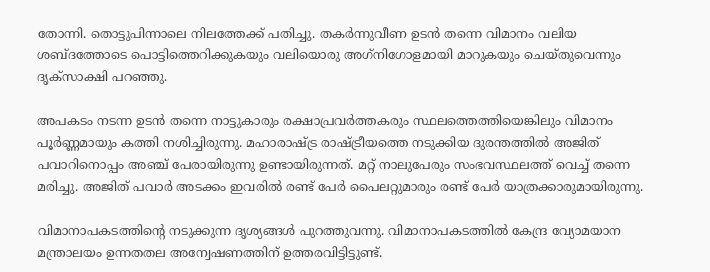തോന്നി. തൊട്ടുപിന്നാലെ നിലത്തേക്ക് പതിച്ചു. തകര്‍ന്നുവീണ ഉടന്‍ തന്നെ വിമാനം വലിയ ശബ്ദത്തോടെ പൊട്ടിത്തെറിക്കുകയും വലിയൊരു അഗ്‌നിഗോളമായി മാറുകയും ചെയ്തുവെന്നും ദൃക്സാക്ഷി പറഞ്ഞു.

അപകടം നടന്ന ഉടന്‍ തന്നെ നാട്ടുകാരും രക്ഷാപ്രവര്‍ത്തകരും സ്ഥലത്തെത്തിയെങ്കിലും വിമാനം പൂര്‍ണ്ണമായും കത്തി നശിച്ചിരുന്നു. മഹാരാഷ്ട്ര രാഷ്ട്രീയത്തെ നടുക്കിയ ദുരന്തത്തില്‍ അജിത് പവാറിനൊപ്പം അഞ്ച് പേരായിരുന്നു ഉണ്ടായിരുന്നത്. മറ്റ് നാലുപേരും സംഭവസ്ഥലത്ത് വെച്ച് തന്നെ മരിച്ചു. അജിത് പവാര്‍ അടക്കം ഇവരില്‍ രണ്ട് പേര്‍ പൈലറ്റുമാരും രണ്ട് പേര്‍ യാത്രക്കാരുമായിരുന്നു.

വിമാനാപകടത്തിന്റെ നടുക്കുന്ന ദൃശ്യങ്ങള്‍ പുറത്തുവന്നു. വിമാനാപകടത്തില്‍ കേന്ദ്ര വ്യോമയാന മന്ത്രാലയം ഉന്നതതല അന്വേഷണത്തിന് ഉത്തരവിട്ടിട്ടുണ്ട്.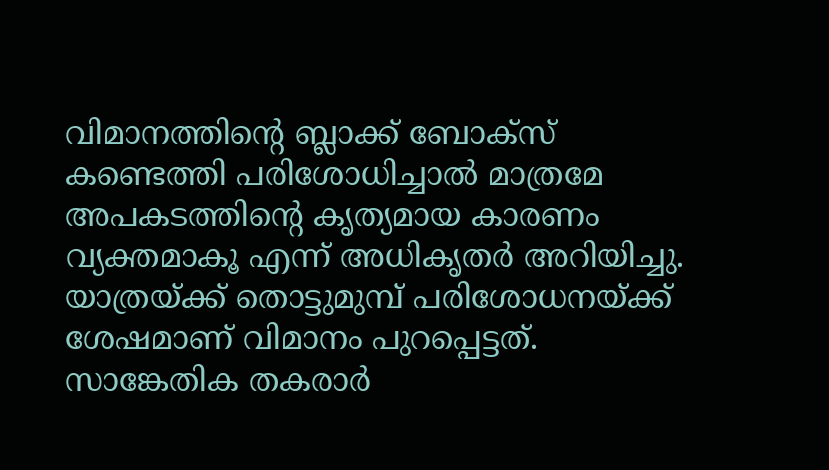വിമാനത്തിന്റെ ബ്ലാക്ക് ബോക്‌സ് കണ്ടെത്തി പരിശോധിച്ചാല്‍ മാത്രമേ അപകടത്തിന്റെ കൃത്യമായ കാരണം വ്യക്തമാകൂ എന്ന് അധികൃതര്‍ അറിയിച്ചു. യാത്രയ്ക്ക് തൊട്ടുമുമ്പ് പരിശോധനയ്ക്ക് ശേഷമാണ് വിമാനം പുറപ്പെട്ടത്. സാങ്കേതിക തകരാര്‍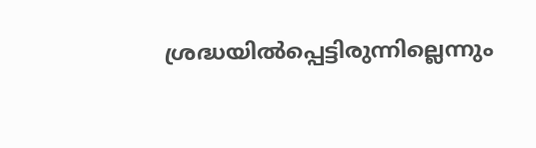ശ്രദ്ധയില്‍പ്പെട്ടിരുന്നില്ലെന്നും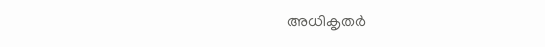അധികൃതര്‍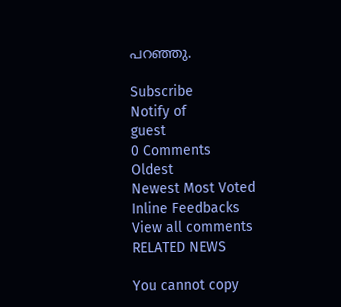പറഞ്ഞു.

Subscribe
Notify of
guest
0 Comments
Oldest
Newest Most Voted
Inline Feedbacks
View all comments
RELATED NEWS

You cannot copy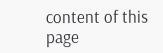content of this page